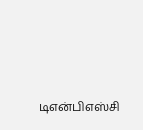டிஎன்பிஎஸ்சி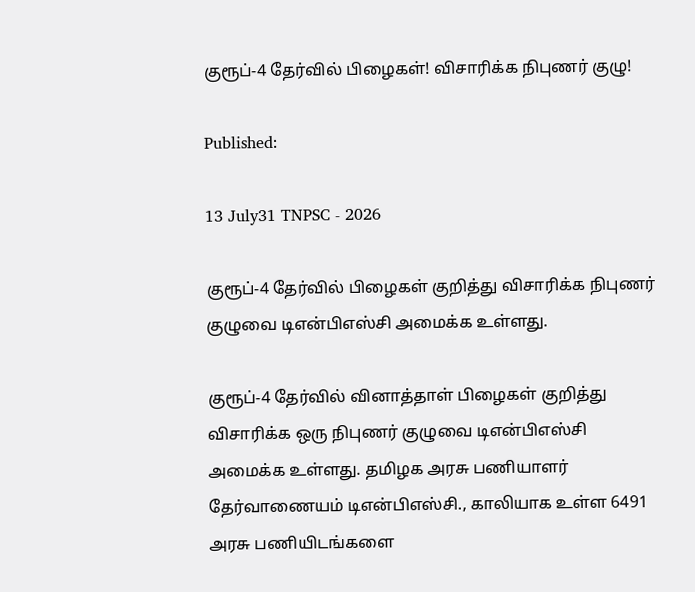குரூப்-4 தேர்வில் பிழைகள்! விசாரிக்க நிபுணர் குழு!

Published:

13 July31 TNPSC - 2026

குரூப்-4 தேர்வில் பிழைகள் குறித்து விசாரிக்க நிபுணர் குழுவை டிஎன்பிஎஸ்சி அமைக்க உள்ளது.

குரூப்-4 தேர்வில் வினாத்தாள் பிழைகள் குறித்து விசாரிக்க ஒரு நிபுணர் குழுவை டிஎன்பிஎஸ்சி அமைக்க உள்ளது. தமிழக அரசு பணியாளர் தேர்வாணையம் டிஎன்பிஎஸ்சி., காலியாக உள்ள 6491 அரசு பணியிடங்களை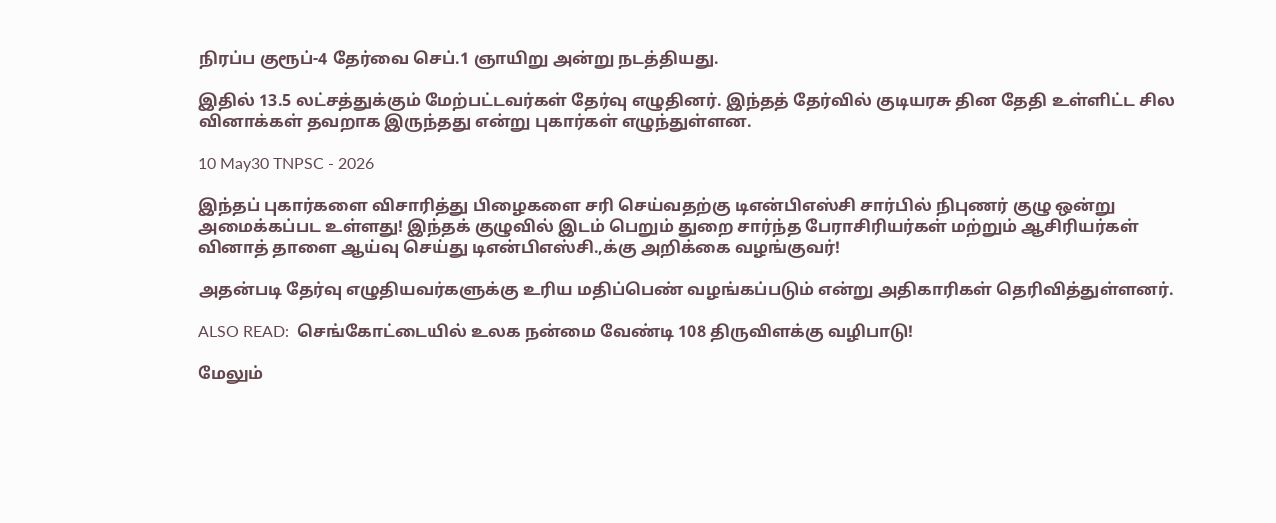நிரப்ப குரூப்-4 தேர்வை செப்.1 ஞாயிறு அன்று நடத்தியது.

இதில் 13.5 லட்சத்துக்கும் மேற்பட்டவர்கள் தேர்வு எழுதினர். இந்தத் தேர்வில் குடியரசு தின தேதி உள்ளிட்ட சில வினாக்கள் தவறாக இருந்தது என்று புகார்கள் எழுந்துள்ளன.

10 May30 TNPSC - 2026

இந்தப் புகார்களை விசாரித்து பிழைகளை சரி செய்வதற்கு டிஎன்பிஎஸ்சி சார்பில் நிபுணர் குழு ஒன்று அமைக்கப்பட உள்ளது! இந்தக் குழுவில் இடம் பெறும் துறை சார்ந்த பேராசிரியர்கள் மற்றும் ஆசிரியர்கள் வினாத் தாளை ஆய்வு செய்து டிஎன்பிஎஸ்சி.,க்கு அறிக்கை வழங்குவர்!

அதன்படி தேர்வு எழுதியவர்களுக்கு உரிய மதிப்பெண் வழங்கப்படும் என்று அதிகாரிகள் தெரிவித்துள்ளனர்.

ALSO READ:  செங்கோட்டையில் உலக நன்மை வேண்டி 108 திருவிளக்கு வழிபாடு!

மேலும்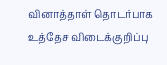வினாத்தாள் தொடர்பாக உத்தேச விடைக்குறிப்பு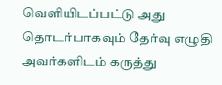வெளியிடப்பட்டு அது தொடர்பாகவும் தேர்வு எழுதி அவர்களிடம் கருத்து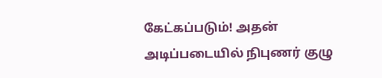கேட்கப்படும்! அதன் அடிப்படையில் நிபுணர் குழு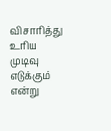விசாரித்து உரிய முடிவு எடுக்கும் என்று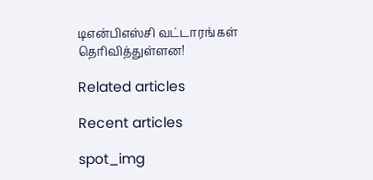டிஎன்பிஎஸ்சி வட்டாரங்கள் தெரிவித்துள்ளன!

Related articles

Recent articles

spot_img